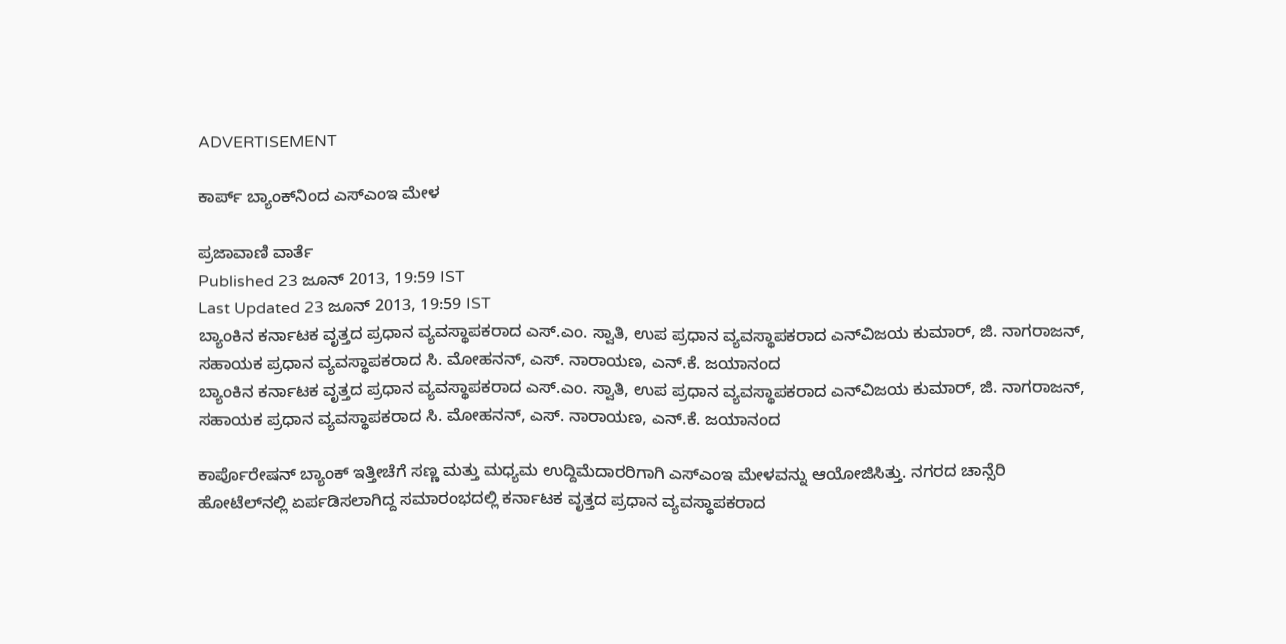ADVERTISEMENT

ಕಾರ್ಪ್ ಬ್ಯಾಂಕ್‌ನಿಂದ ಎಸ್‌ಎಂಇ ಮೇಳ

ಪ್ರಜಾವಾಣಿ ವಾರ್ತೆ
Published 23 ಜೂನ್ 2013, 19:59 IST
Last Updated 23 ಜೂನ್ 2013, 19:59 IST
ಬ್ಯಾಂಕಿನ ಕರ್ನಾಟಕ ವೃತ್ತದ ಪ್ರಧಾನ ವ್ಯವಸ್ಥಾಪಕರಾದ ಎಸ್.ಎಂ. ಸ್ವಾತಿ, ಉಪ ಪ್ರಧಾನ ವ್ಯವಸ್ಥಾಪಕರಾದ ಎನ್‌ವಿಜಯ ಕುಮಾರ್, ಜಿ. ನಾಗರಾಜನ್, ಸಹಾಯಕ ಪ್ರಧಾನ ವ್ಯವಸ್ಥಾಪಕರಾದ ಸಿ. ಮೋಹನನ್, ಎಸ್. ನಾರಾಯಣ, ಎನ್.ಕೆ. ಜಯಾನಂದ
ಬ್ಯಾಂಕಿನ ಕರ್ನಾಟಕ ವೃತ್ತದ ಪ್ರಧಾನ ವ್ಯವಸ್ಥಾಪಕರಾದ ಎಸ್.ಎಂ. ಸ್ವಾತಿ, ಉಪ ಪ್ರಧಾನ ವ್ಯವಸ್ಥಾಪಕರಾದ ಎನ್‌ವಿಜಯ ಕುಮಾರ್, ಜಿ. ನಾಗರಾಜನ್, ಸಹಾಯಕ ಪ್ರಧಾನ ವ್ಯವಸ್ಥಾಪಕರಾದ ಸಿ. ಮೋಹನನ್, ಎಸ್. ನಾರಾಯಣ, ಎನ್.ಕೆ. ಜಯಾನಂದ

ಕಾರ್ಪೊರೇಷನ್ ಬ್ಯಾಂಕ್ ಇತ್ತೀಚೆಗೆ ಸಣ್ಣ ಮತ್ತು ಮಧ್ಯಮ ಉದ್ದಿಮೆದಾರರಿಗಾಗಿ ಎಸ್‌ಎಂಇ ಮೇಳವನ್ನು ಆಯೋಜಿಸಿತ್ತು. ನಗರದ ಚಾನ್ಸೆರಿ ಹೋಟೆಲ್‌ನಲ್ಲಿ ಏರ್ಪಡಿಸಲಾಗಿದ್ದ ಸಮಾರಂಭದಲ್ಲಿ ಕರ್ನಾಟಕ ವೃತ್ತದ ಪ್ರಧಾನ ವ್ಯವಸ್ಥಾಪಕರಾದ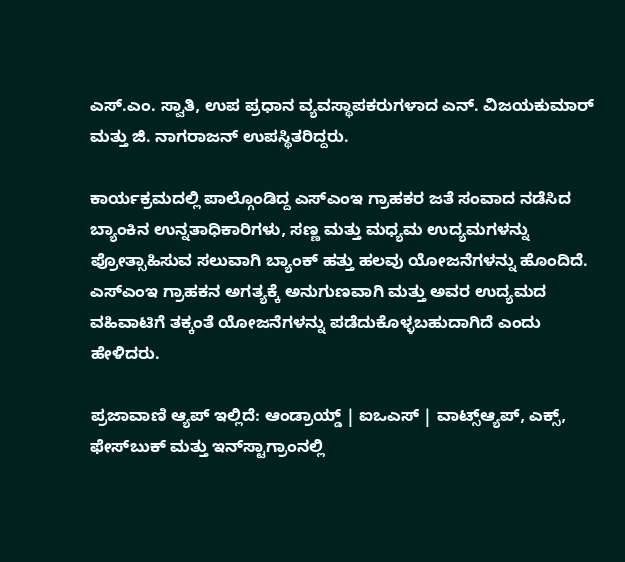ಎಸ್.ಎಂ. ಸ್ವಾತಿ, ಉಪ ಪ್ರಧಾನ ವ್ಯವಸ್ಥಾಪಕರುಗಳಾದ ಎನ್. ವಿಜಯಕುಮಾರ್ ಮತ್ತು ಜಿ. ನಾಗರಾಜನ್ ಉಪಸ್ಥಿತರಿದ್ದರು.

ಕಾರ್ಯಕ್ರಮದಲ್ಲಿ ಪಾಲ್ಗೊಂಡಿದ್ದ ಎಸ್‌ಎಂಇ ಗ್ರಾಹಕರ ಜತೆ ಸಂವಾದ ನಡೆಸಿದ ಬ್ಯಾಂಕಿನ ಉನ್ನತಾಧಿಕಾರಿಗಳು, ಸಣ್ಣ ಮತ್ತು ಮಧ್ಯಮ ಉದ್ಯಮಗಳನ್ನು ಪ್ರೋತ್ಸಾಹಿಸುವ ಸಲುವಾಗಿ ಬ್ಯಾಂಕ್ ಹತ್ತು ಹಲವು ಯೋಜನೆಗಳನ್ನು ಹೊಂದಿದೆ. ಎಸ್‌ಎಂಇ ಗ್ರಾಹಕನ ಅಗತ್ಯಕ್ಕೆ ಅನುಗುಣವಾಗಿ ಮತ್ತು ಅವರ ಉದ್ಯಮದ ವಹಿವಾಟಿಗೆ ತಕ್ಕಂತೆ ಯೋಜನೆಗಳನ್ನು ಪಡೆದುಕೊಳ್ಳಬಹುದಾಗಿದೆ ಎಂದು ಹೇಳಿದರು.

ಪ್ರಜಾವಾಣಿ ಆ್ಯಪ್ ಇಲ್ಲಿದೆ: ಆಂಡ್ರಾಯ್ಡ್ | ಐಒಎಸ್ | ವಾಟ್ಸ್ಆ್ಯಪ್, ಎಕ್ಸ್, ಫೇಸ್‌ಬುಕ್ ಮತ್ತು ಇನ್‌ಸ್ಟಾಗ್ರಾಂನಲ್ಲಿ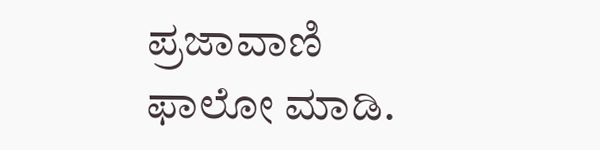ಪ್ರಜಾವಾಣಿ ಫಾಲೋ ಮಾಡಿ.